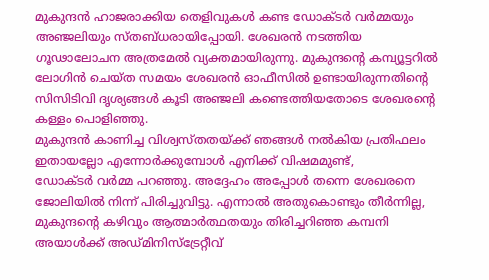മുകുന്ദൻ ഹാജരാക്കിയ തെളിവുകൾ കണ്ട ഡോക്ടർ വർമ്മയും അഞ്ജലിയും സ്തബ്ധരായിപ്പോയി. ശേഖരൻ നടത്തിയ ഗൂഢാലോചന അത്രമേൽ വ്യക്തമായിരുന്നു. മുകുന്ദൻ്റെ കമ്പ്യൂട്ടറിൽ ലോഗിൻ ചെയ്ത സമയം ശേഖരൻ ഓഫീസിൽ ഉണ്ടായിരുന്നതിൻ്റെ സിസിടിവി ദൃശ്യങ്ങൾ കൂടി അഞ്ജലി കണ്ടെത്തിയതോടെ ശേഖരൻ്റെ കള്ളം പൊളിഞ്ഞു.
മുകുന്ദൻ കാണിച്ച വിശ്വസ്തതയ്ക്ക് ഞങ്ങൾ നൽകിയ പ്രതിഫലം ഇതായല്ലോ എന്നോർക്കുമ്പോൾ എനിക്ക് വിഷമമുണ്ട്,
ഡോക്ടർ വർമ്മ പറഞ്ഞു. അദ്ദേഹം അപ്പോൾ തന്നെ ശേഖരനെ ജോലിയിൽ നിന്ന് പിരിച്ചുവിട്ടു. എന്നാൽ അതുകൊണ്ടും തീർന്നില്ല, മുകുന്ദൻ്റെ കഴിവും ആത്മാർത്ഥതയും തിരിച്ചറിഞ്ഞ കമ്പനി അയാൾക്ക് അഡ്മിനിസ്ട്രേറ്റീവ്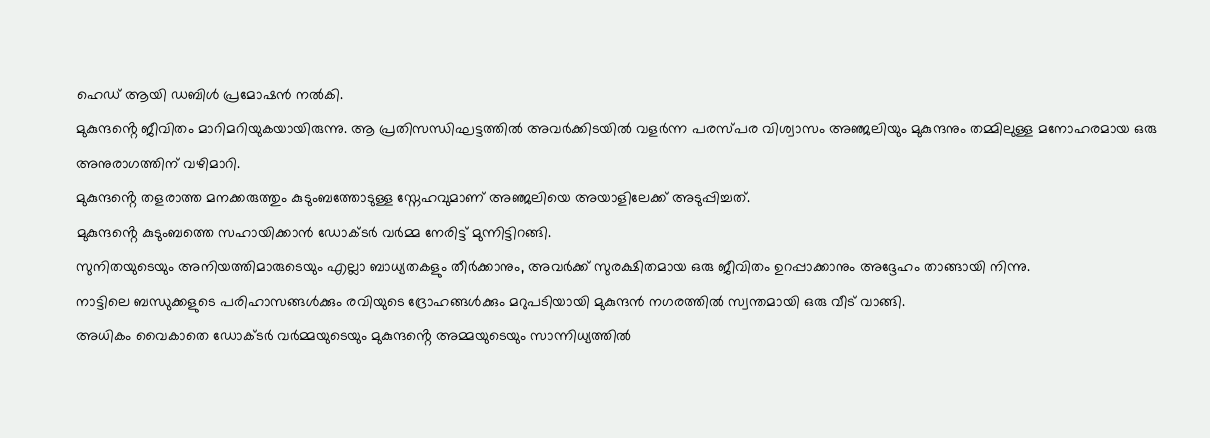ഹെഡ് ആയി ഡബിൾ പ്രമോഷൻ നൽകി.
മുകുന്ദൻ്റെ ജീവിതം മാറിമറിയുകയായിരുന്നു. ആ പ്രതിസന്ധിഘട്ടത്തിൽ അവർക്കിടയിൽ വളർന്ന പരസ്പര വിശ്വാസം അഞ്ജലിയും മുകുന്ദനും തമ്മിലുള്ള മനോഹരമായ ഒരു അനുരാഗത്തിന് വഴിമാറി.
മുകുന്ദൻ്റെ തളരാത്ത മനക്കരുത്തും കുടുംബത്തോടുള്ള സ്നേഹവുമാണ് അഞ്ജലിയെ അയാളിലേക്ക് അടുപ്പിച്ചത്.
മുകുന്ദൻ്റെ കുടുംബത്തെ സഹായിക്കാൻ ഡോക്ടർ വർമ്മ നേരിട്ട് മുന്നിട്ടിറങ്ങി.
സുനിതയുടെയും അനിയത്തിമാരുടെയും എല്ലാ ബാധ്യതകളും തീർക്കാനും, അവർക്ക് സുരക്ഷിതമായ ഒരു ജീവിതം ഉറപ്പാക്കാനും അദ്ദേഹം താങ്ങായി നിന്നു.
നാട്ടിലെ ബന്ധുക്കളുടെ പരിഹാസങ്ങൾക്കും രവിയുടെ ദ്രോഹങ്ങൾക്കും മറുപടിയായി മുകുന്ദൻ നഗരത്തിൽ സ്വന്തമായി ഒരു വീട് വാങ്ങി.
അധികം വൈകാതെ ഡോക്ടർ വർമ്മയുടെയും മുകുന്ദൻ്റെ അമ്മയുടെയും സാന്നിധ്യത്തിൽ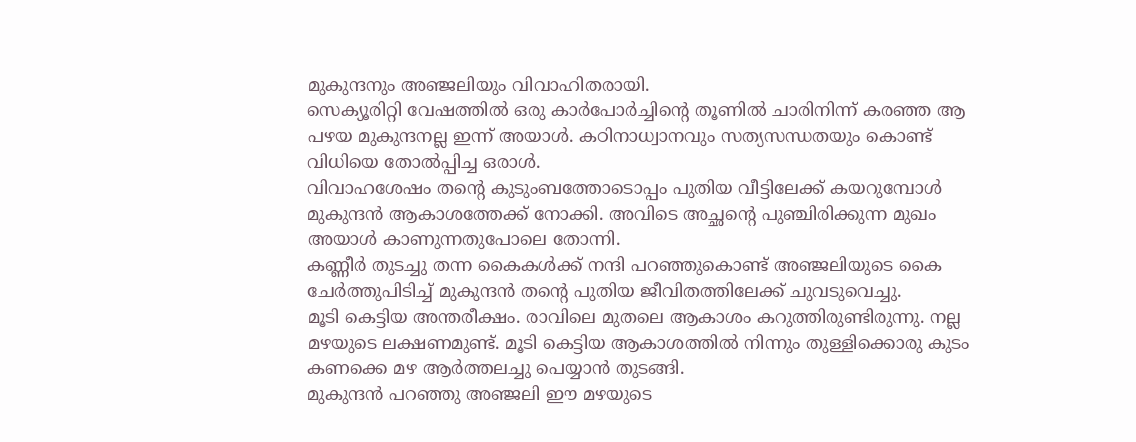മുകുന്ദനും അഞ്ജലിയും വിവാഹിതരായി.
സെക്യൂരിറ്റി വേഷത്തിൽ ഒരു കാർപോർച്ചിൻ്റെ തൂണിൽ ചാരിനിന്ന് കരഞ്ഞ ആ പഴയ മുകുന്ദനല്ല ഇന്ന് അയാൾ. കഠിനാധ്വാനവും സത്യസന്ധതയും കൊണ്ട് വിധിയെ തോൽപ്പിച്ച ഒരാൾ.
വിവാഹശേഷം തൻ്റെ കുടുംബത്തോടൊപ്പം പുതിയ വീട്ടിലേക്ക് കയറുമ്പോൾ മുകുന്ദൻ ആകാശത്തേക്ക് നോക്കി. അവിടെ അച്ഛൻ്റെ പുഞ്ചിരിക്കുന്ന മുഖം അയാൾ കാണുന്നതുപോലെ തോന്നി.
കണ്ണീർ തുടച്ചു തന്ന കൈകൾക്ക് നന്ദി പറഞ്ഞുകൊണ്ട് അഞ്ജലിയുടെ കൈ ചേർത്തുപിടിച്ച് മുകുന്ദൻ തൻ്റെ പുതിയ ജീവിതത്തിലേക്ക് ചുവടുവെച്ചു.
മൂടി കെട്ടിയ അന്തരീക്ഷം. രാവിലെ മുതലെ ആകാശം കറുത്തിരുണ്ടിരുന്നു. നല്ല മഴയുടെ ലക്ഷണമുണ്ട്. മൂടി കെട്ടിയ ആകാശത്തിൽ നിന്നും തുള്ളിക്കൊരു കുടം കണക്കെ മഴ ആർത്തലച്ചു പെയ്യാൻ തുടങ്ങി.
മുകുന്ദൻ പറഞ്ഞു അഞ്ജലി ഈ മഴയുടെ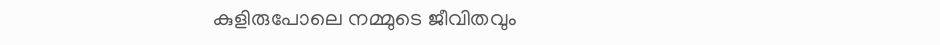കുളിരുപോലെ നമ്മുടെ ജീവിതവും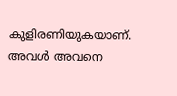കുളിരണിയുകയാണ്.
അവൾ അവനെ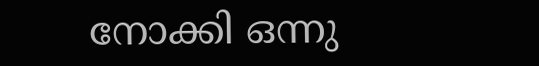നോക്കി ഒന്നു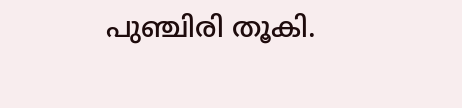പുഞ്ചിരി തൂകി.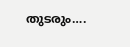തുടരും….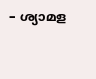– ശ്യാമള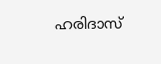ഹരിദാസ്